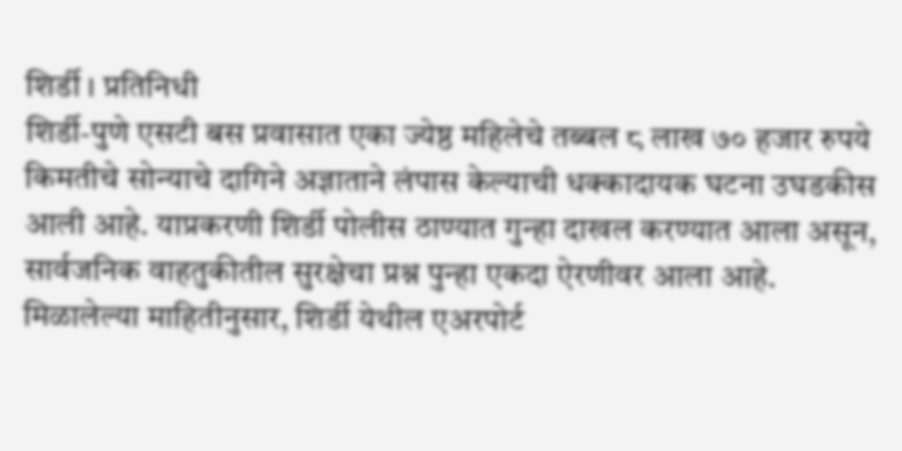शिर्डी । प्रतिनिधी
शिर्डी-पुणे एसटी बस प्रवासात एका ज्येष्ठ महिलेचे तब्बल ८ लाख ७० हजार रुपये किमतीचे सोन्याचे दागिने अज्ञाताने लंपास केल्याची धक्कादायक घटना उघडकीस आली आहे. याप्रकरणी शिर्डी पोलीस ठाण्यात गुन्हा दाखल करण्यात आला असून, सार्वजनिक वाहतुकीतील सुरक्षेचा प्रश्न पुन्हा एकदा ऐरणीवर आला आहे.
मिळालेल्या माहितीनुसार, शिर्डी येथील एअरपोर्ट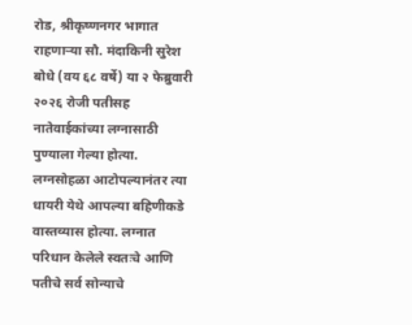रोड, श्रीकृष्णनगर भागात राहणाऱ्या सौ. मंदाकिनी सुरेश बोधे (वय ६८ वर्षे) या २ फेब्रुवारी २०२६ रोजी पतीसह नातेवाईकांच्या लग्नासाठी पुण्याला गेल्या होत्या. लग्नसोहळा आटोपल्यानंतर त्या धायरी येथे आपल्या बहिणीकडे वास्तव्यास होत्या. लग्नात परिधान केलेले स्वतःचे आणि पतीचे सर्व सोन्याचे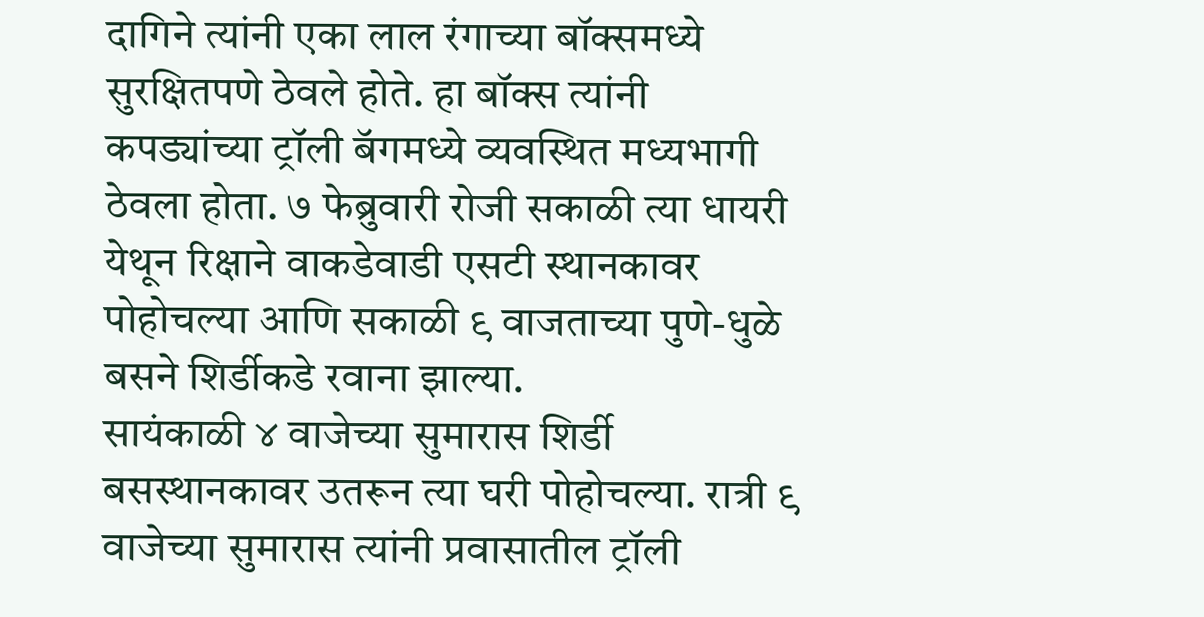दागिने त्यांनी एका लाल रंगाच्या बॉक्समध्ये सुरक्षितपणे ठेवले होते. हा बॉक्स त्यांनी कपड्यांच्या ट्रॉली बॅगमध्ये व्यवस्थित मध्यभागी ठेवला होता. ७ फेब्रुवारी रोजी सकाळी त्या धायरी येथून रिक्षाने वाकडेवाडी एसटी स्थानकावर पोहोचल्या आणि सकाळी ९ वाजताच्या पुणे-धुळे बसने शिर्डीकडे रवाना झाल्या.
सायंकाळी ४ वाजेच्या सुमारास शिर्डी बसस्थानकावर उतरून त्या घरी पोहोचल्या. रात्री ९ वाजेच्या सुमारास त्यांनी प्रवासातील ट्रॉली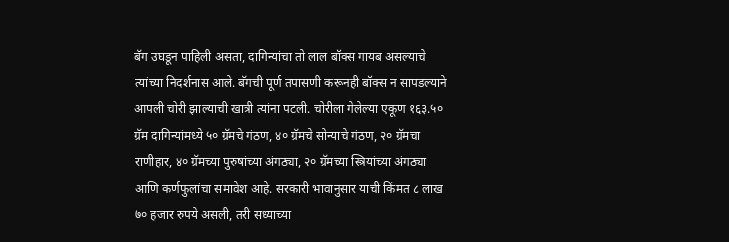बॅग उघडून पाहिली असता, दागिन्यांचा तो लाल बॉक्स गायब असल्याचे त्यांच्या निदर्शनास आले. बॅगची पूर्ण तपासणी करूनही बॉक्स न सापडल्याने आपली चोरी झाल्याची खात्री त्यांना पटली. चोरीला गेलेल्या एकूण १६३.५० ग्रॅम दागिन्यांमध्ये ५० ग्रॅमचे गंठण, ४० ग्रॅमचे सोन्याचे गंठण, २० ग्रॅमचा राणीहार, ४० ग्रॅमच्या पुरुषांच्या अंगठ्या, २० ग्रॅमच्या स्त्रियांच्या अंगठ्या आणि कर्णफुलांचा समावेश आहे. सरकारी भावानुसार याची किंमत ८ लाख ७० हजार रुपये असली, तरी सध्याच्या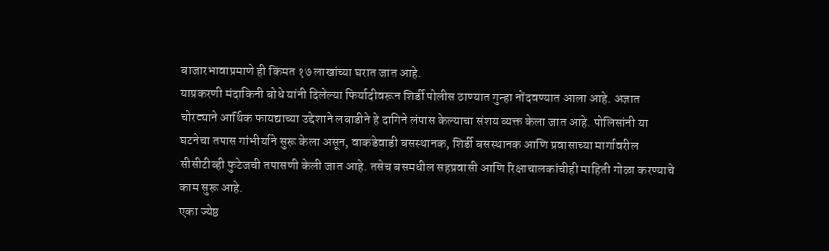बाजारभावाप्रमाणे ही किंमत १७ लाखांच्या घरात जात आहे.
याप्रकरणी मंदाकिनी बोधे यांनी दिलेल्या फिर्यादीवरून शिर्डी पोलीस ठाण्यात गुन्हा नोंदवण्यात आला आहे. अज्ञात चोरट्याने आर्थिक फायद्याच्या उद्देशाने लबाडीने हे दागिने लंपास केल्याचा संशय व्यक्त केला जात आहे. पोलिसांनी या घटनेचा तपास गांभीर्याने सुरू केला असून, वाकडेवाडी बसस्थानक, शिर्डी बसस्थानक आणि प्रवासाच्या मार्गावरील सीसीटीव्ही फुटेजची तपासणी केली जात आहे. तसेच बसमधील सहप्रवासी आणि रिक्षाचालकांचीही माहिती गोळा करण्याचे काम सुरू आहे.
एका ज्येष्ठ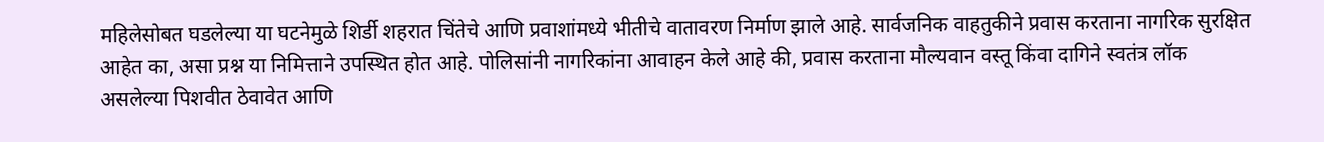महिलेसोबत घडलेल्या या घटनेमुळे शिर्डी शहरात चिंतेचे आणि प्रवाशांमध्ये भीतीचे वातावरण निर्माण झाले आहे. सार्वजनिक वाहतुकीने प्रवास करताना नागरिक सुरक्षित आहेत का, असा प्रश्न या निमित्ताने उपस्थित होत आहे. पोलिसांनी नागरिकांना आवाहन केले आहे की, प्रवास करताना मौल्यवान वस्तू किंवा दागिने स्वतंत्र लॉक असलेल्या पिशवीत ठेवावेत आणि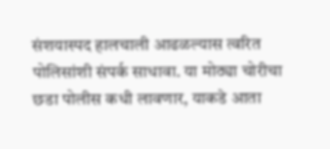संशयास्पद हालचाली आढळल्यास त्वरित पोलिसांशी संपर्क साधावा. या मोठ्या चोरीचा छडा पोलीस कधी लावणार, याकडे आता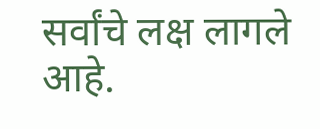सर्वांचे लक्ष लागले आहे.